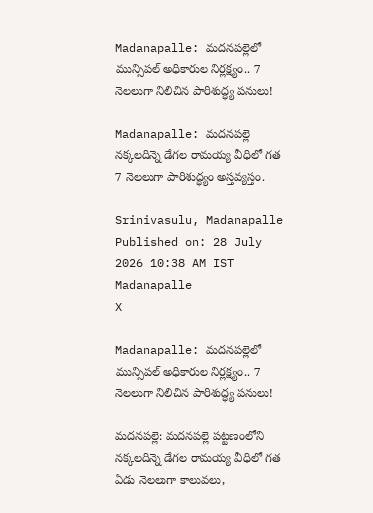Madanapalle: మదనపల్లెలో మున్సిపల్ అధికారుల నిర్లక్ష్యం.. 7 నెలలుగా నిలిచిన పారిశుద్ధ్య పనులు!

Madanapalle: మదనపల్లె నక్కలదిన్నె డేగల రామయ్య వీధిలో గత 7 నెలలుగా పారిశుద్ధ్యం అస్తవ్యస్తం.

Srinivasulu, Madanapalle
Published on: 28 July 2026 10:38 AM IST
Madanapalle
X

Madanapalle: మదనపల్లెలో మున్సిపల్ అధికారుల నిర్లక్ష్యం.. 7 నెలలుగా నిలిచిన పారిశుద్ధ్య పనులు!

మదనపల్లె: మదనపల్లె పట్టణంలోని నక్కలదిన్నె డేగల రామయ్య వీధిలో గత ఏడు నెలలుగా కాలువలు,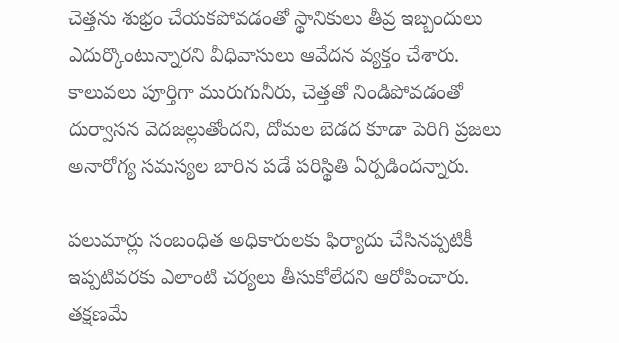చెత్తను శుభ్రం చేయకపోవడంతో స్థానికులు తీవ్ర ఇబ్బందులు ఎదుర్కొంటున్నారని వీధివాసులు ఆవేదన వ్యక్తం చేశారు. కాలువలు పూర్తిగా మురుగునీరు, చెత్తతో నిండిపోవడంతో దుర్వాసన వెదజల్లుతోందని, దోమల బెడద కూడా పెరిగి ప్రజలు అనారోగ్య సమస్యల బారిన పడే పరిస్థితి ఏర్పడిందన్నారు.

పలుమార్లు సంబంధిత అధికారులకు ఫిర్యాదు చేసినప్పటికీ ఇప్పటివరకు ఎలాంటి చర్యలు తీసుకోలేదని ఆరోపించారు. తక్షణమే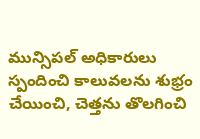మున్సిపల్ అధికారులు స్పందించి కాలువలను శుభ్రం చేయించి, చెత్తను తొలగించి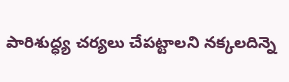పారిశుద్ధ్య చర్యలు చేపట్టాలని నక్కలదిన్నె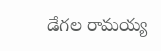డేగల రామయ్య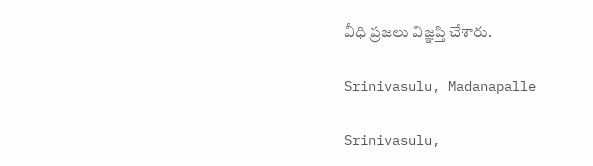వీధి ప్రజలు విజ్ఞప్తి చేశారు.

Srinivasulu, Madanapalle

Srinivasulu,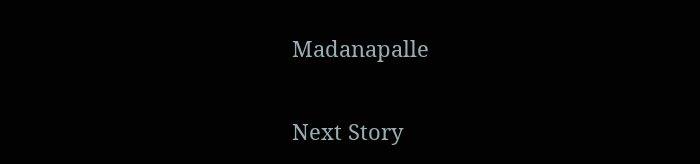Madanapalle

Next Story